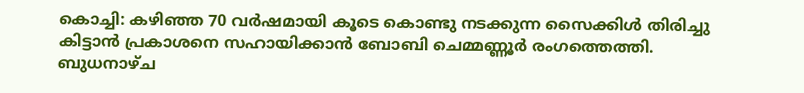കൊച്ചി: കഴിഞ്ഞ 70 വർഷമായി കൂടെ കൊണ്ടു നടക്കുന്ന സൈക്കിൾ തിരിച്ചു കിട്ടാൻ പ്രകാശനെ സഹായിക്കാൻ ബോബി ചെമ്മണ്ണൂർ രംഗത്തെത്തി. ബുധനാഴ്ച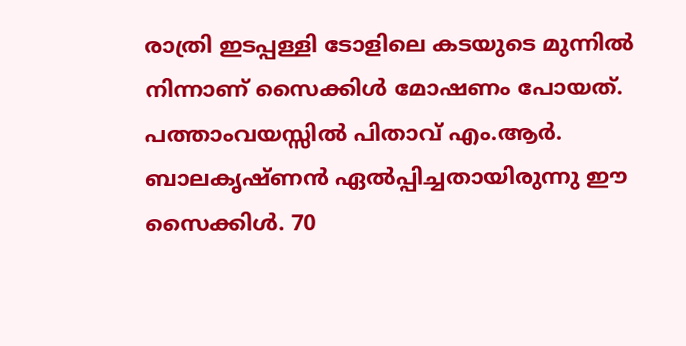രാത്രി ഇടപ്പള്ളി ടോളിലെ കടയുടെ മുന്നിൽ നിന്നാണ് സൈക്കിൾ മോഷണം പോയത്. പത്താംവയസ്സിൽ പിതാവ് എം.ആർ. ബാലകൃഷ്ണൻ ഏൽപ്പിച്ചതായിരുന്നു ഈ സൈക്കിൾ. 70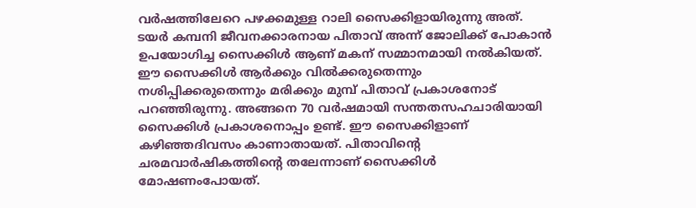വർഷത്തിലേറെ പഴക്കമുള്ള റാലി സൈക്കിളായിരുന്നു അത്. ടയർ കമ്പനി ജീവനക്കാരനായ പിതാവ് അന്ന് ജോലിക്ക് പോകാൻ ഉപയോഗിച്ച സൈക്കിൾ ആണ് മകന് സമ്മാനമായി നൽകിയത്. ഈ സൈക്കിൾ ആർക്കും വിൽക്കരുതെന്നും നശിപ്പിക്കരുതെന്നും മരിക്കും മുമ്പ് പിതാവ് പ്രകാശനോട് പറഞ്ഞിരുന്നു. അങ്ങനെ 70 വർഷമായി സന്തതസഹചാരിയായി സൈക്കിൾ പ്രകാശനൊപ്പം ഉണ്ട്. ഈ സൈക്കിളാണ് കഴിഞ്ഞദിവസം കാണാതായത്. പിതാവിന്റെ ചരമവാർഷികത്തിന്റെ തലേന്നാണ് സൈക്കിൾ മോഷണംപോയത്.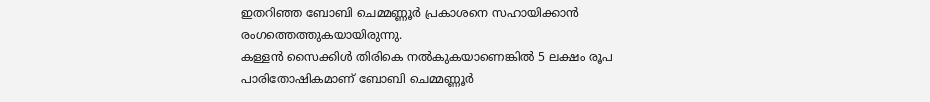ഇതറിഞ്ഞ ബോബി ചെമ്മണ്ണൂർ പ്രകാശനെ സഹായിക്കാൻ രംഗത്തെത്തുകയായിരുന്നു.
കള്ളൻ സൈക്കിൾ തിരികെ നൽകുകയാണെങ്കിൽ 5 ലക്ഷം രൂപ പാരിതോഷികമാണ് ബോബി ചെമ്മണ്ണൂർ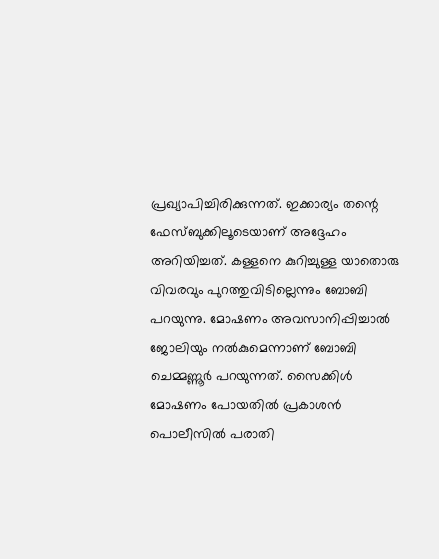പ്രഖ്യാപിച്ചിരിക്കുന്നത്. ഇക്കാര്യം തന്റെ ഫേസ്ബുക്കിലൂടെയാണ് അദ്ദേഹം അറിയിച്ചത്. കള്ളനെ കുറിച്ചുള്ള യാതൊരു വിവരവും പുറത്തുവിടില്ലെന്നും ബോബി പറയുന്നു. മോഷണം അവസാനിപ്പിച്ചാൽ ജോലിയും നൽകുമെന്നാണ് ബോബി ചെമ്മണ്ണൂർ പറയുന്നത്. സൈക്കിൾ മോഷണം പോയതിൽ പ്രകാശൻ പൊലീസിൽ പരാതി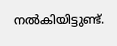നൽകിയിട്ടുണ്ട്.